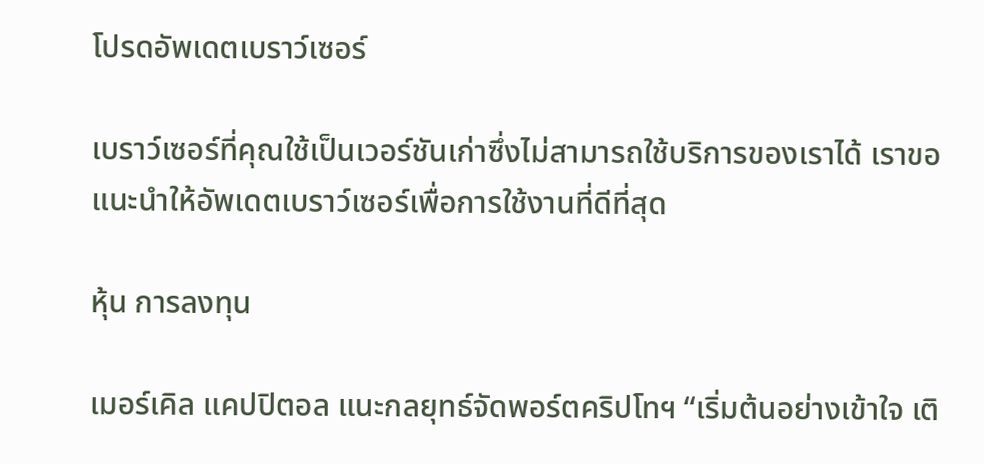โปรดอัพเดตเบราว์เซอร์

เบราว์เซอร์ที่คุณใช้เป็นเวอร์ชันเก่าซึ่งไม่สามารถใช้บริการของเราได้ เราขอแนะนำให้อัพเดตเบราว์เซอร์เพื่อการใช้งานที่ดีที่สุด

หุ้น การลงทุน

เมอร์เคิล แคปปิตอล แนะกลยุทธ์จัดพอร์ตคริปโทฯ “เริ่มต้นอย่างเข้าใจ เติ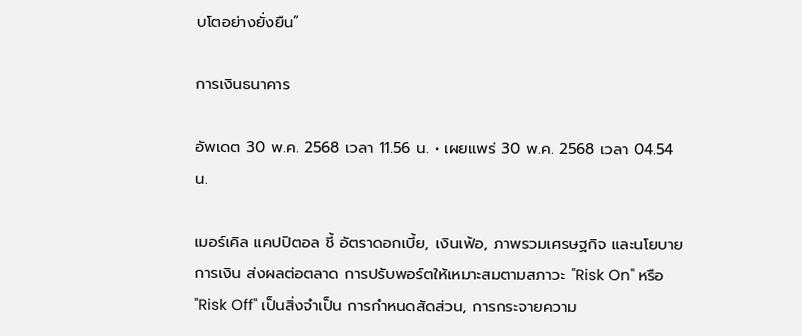บโตอย่างยั่งยืน”

การเงินธนาคาร

อัพเดต 30 พ.ค. 2568 เวลา 11.56 น. • เผยแพร่ 30 พ.ค. 2568 เวลา 04.54 น.

เมอร์เคิล แคปปิตอล ชี้ อัตราดอกเบี้ย, เงินเฟ้อ, ภาพรวมเศรษฐกิจ และนโยบายการเงิน ส่งผลต่อตลาด การปรับพอร์ตให้เหมาะสมตามสภาวะ "Risk On" หรือ "Risk Off" เป็นสิ่งจำเป็น การกำหนดสัดส่วน, การกระจายความ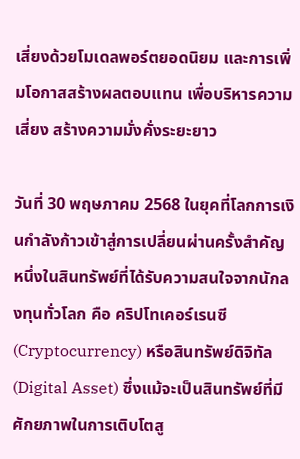เสี่ยงด้วยโมเดลพอร์ตยอดนิยม และการเพิ่มโอกาสสร้างผลตอบแทน เพื่อบริหารความเสี่ยง สร้างความมั่งคั่งระยะยาว

วันที่ 30 พฤษภาคม 2568 ในยุคที่โลกการเงินกำลังก้าวเข้าสู่การเปลี่ยนผ่านครั้งสำคัญ หนึ่งในสินทรัพย์ที่ได้รับความสนใจจากนักลงทุนทั่วโลก คือ คริปโทเคอร์เรนซี (Cryptocurrency) หรือสินทรัพย์ดิจิทัล (Digital Asset) ซึ่งแม้จะเป็นสินทรัพย์ที่มีศักยภาพในการเติบโตสู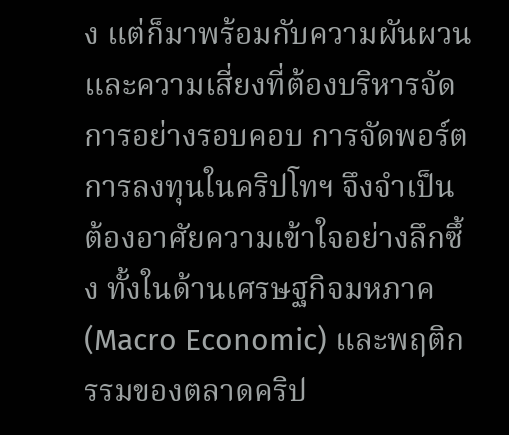ง แต่ก็มาพร้อมกับความผันผวนและความเสี่ยงที่ต้องบริหารจัดการอย่างรอบคอบ การจัดพอร์ตการลงทุนในคริปโทฯ จึงจำเป็นต้องอาศัยความเข้าใจอย่างลึกซึ้ง ทั้งในด้านเศรษฐกิจมหภาค (Macro Economic) และพฤติกรรมของตลาดคริป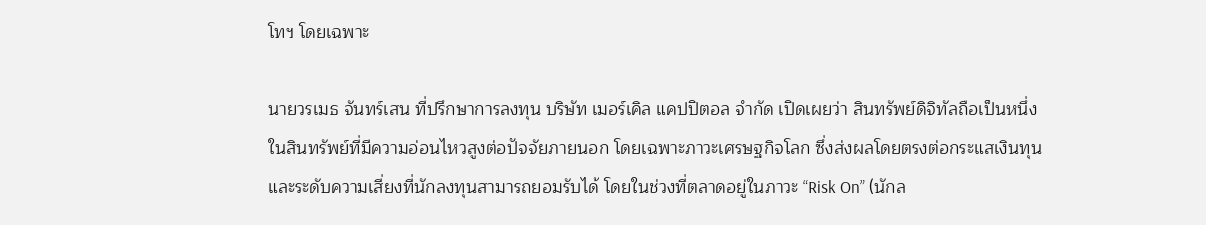โทฯ โดยเฉพาะ

นายวรเมธ จันทร์เสน ที่ปรึกษาการลงทุน บริษัท เมอร์เคิล แคปปิตอล จำกัด เปิดเผยว่า สินทรัพย์ดิจิทัลถือเป็นหนึ่งในสินทรัพย์ที่มีความอ่อนไหวสูงต่อปัจจัยภายนอก โดยเฉพาะภาวะเศรษฐกิจโลก ซึ่งส่งผลโดยตรงต่อกระแสเงินทุนและระดับความเสี่ยงที่นักลงทุนสามารถยอมรับได้ โดยในช่วงที่ตลาดอยู่ในภาวะ “Risk On” (นักล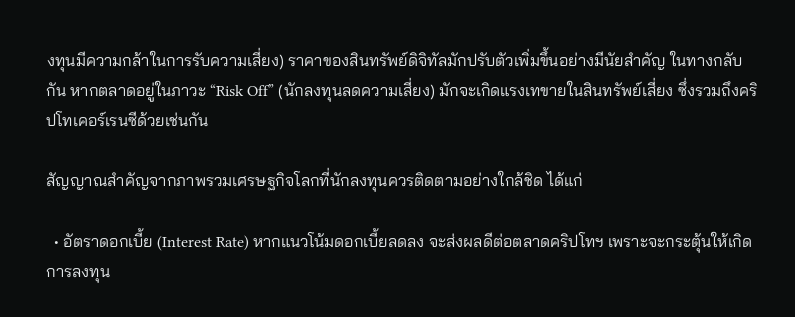งทุนมีความกล้าในการรับความเสี่ยง) ราคาของสินทรัพย์ดิจิทัลมักปรับตัวเพิ่มขึ้นอย่างมีนัยสำคัญ ในทางกลับกัน หากตลาดอยู่ในภาวะ “Risk Off” (นักลงทุนลดความเสี่ยง) มักจะเกิดแรงเทขายในสินทรัพย์เสี่ยง ซึ่งรวมถึงคริปโทเคอร์เรนซีด้วยเช่นกัน

สัญญาณสำคัญจากภาพรวมเศรษฐกิจโลกที่นักลงทุนควรติดตามอย่างใกล้ชิด ได้แก่

  • อัตราดอกเบี้ย (Interest Rate) หากแนวโน้มดอกเบี้ยลดลง จะส่งผลดีต่อตลาดคริปโทฯ เพราะจะกระตุ้นให้เกิดการลงทุน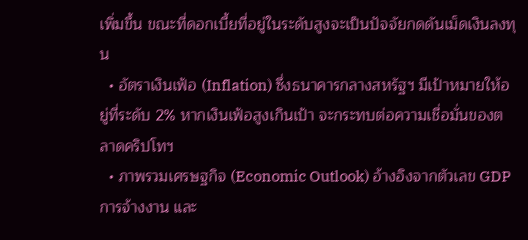เพิ่มขึ้น ขณะที่ดอกเบี้ยที่อยู่ในระดับสูงจะเป็นปัจจัยกดดันเม็ดเงินลงทุน
  • อัตราเงินเฟ้อ (Inflation) ซึ่งธนาคารกลางสหรัฐฯ มีเป้าหมายให้อยู่ที่ระดับ 2% หากเงินเฟ้อสูงเกินเป้า จะกระทบต่อความเชื่อมั่นของตลาดคริปโทฯ
  • ภาพรวมเศรษฐกิจ (Economic Outlook) อ้างอิงจากตัวเลข GDP การจ้างงาน และ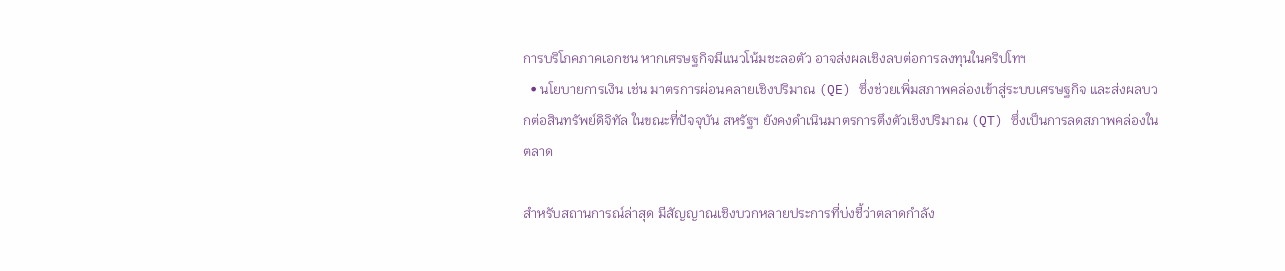การบริโภคภาคเอกชน หากเศรษฐกิจมีแนวโน้มชะลอตัว อาจส่งผลเชิงลบต่อการลงทุนในคริปโทฯ
  • นโยบายการเงิน เช่น มาตรการผ่อนคลายเชิงปริมาณ (QE) ซึ่งช่วยเพิ่มสภาพคล่องเข้าสู่ระบบเศรษฐกิจ และส่งผลบวกต่อสินทรัพย์ดิจิทัล ในขณะที่ปัจจุบัน สหรัฐฯ ยังคงดำเนินมาตรการตึงตัวเชิงปริมาณ (QT) ซึ่งเป็นการลดสภาพคล่องในตลาด

สำหรับสถานการณ์ล่าสุด มีสัญญาณเชิงบวกหลายประการที่บ่งชี้ว่าตลาดกำลัง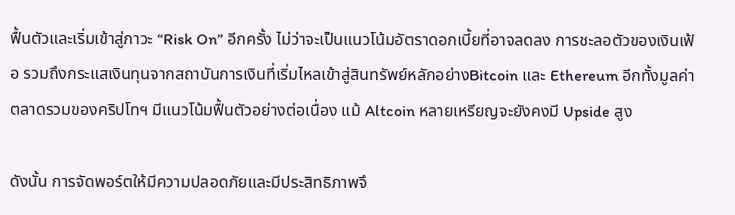ฟื้นตัวและเริ่มเข้าสู่ภาวะ “Risk On” อีกครั้ง ไม่ว่าจะเป็นแนวโน้มอัตราดอกเบี้ยที่อาจลดลง การชะลอตัวของเงินเฟ้อ รวมถึงกระแสเงินทุนจากสถาบันการเงินที่เริ่มไหลเข้าสู่สินทรัพย์หลักอย่างBitcoin และ Ethereum อีกทั้งมูลค่าตลาดรวมของคริปโทฯ มีแนวโน้มฟื้นตัวอย่างต่อเนื่อง แม้ Altcoin หลายเหรียญจะยังคงมี Upside สูง

ดังนั้น การจัดพอร์ตให้มีความปลอดภัยและมีประสิทธิภาพจึ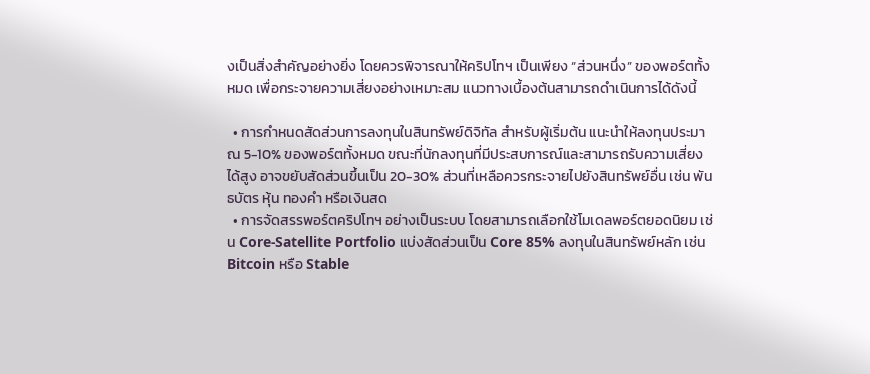งเป็นสิ่งสำคัญอย่างยิ่ง โดยควรพิจารณาให้คริปโทฯ เป็นเพียง “ส่วนหนึ่ง” ของพอร์ตทั้งหมด เพื่อกระจายความเสี่ยงอย่างเหมาะสม แนวทางเบื้องต้นสามารถดำเนินการได้ดังนี้

  • การกำหนดสัดส่วนการลงทุนในสินทรัพย์ดิจิทัล สำหรับผู้เริ่มต้น แนะนำให้ลงทุนประมาณ 5-10% ของพอร์ตทั้งหมด ขณะที่นักลงทุนที่มีประสบการณ์และสามารถรับความเสี่ยงได้สูง อาจขยับสัดส่วนขึ้นเป็น 20-30% ส่วนที่เหลือควรกระจายไปยังสินทรัพย์อื่น เช่น พันธบัตร หุ้น ทองคำ หรือเงินสด
  • การจัดสรรพอร์ตคริปโทฯ อย่างเป็นระบบ โดยสามารถเลือกใช้โมเดลพอร์ตยอดนิยม เช่น Core-Satellite Portfolio แบ่งสัดส่วนเป็น Core 85% ลงทุนในสินทรัพย์หลัก เช่น Bitcoin หรือ Stable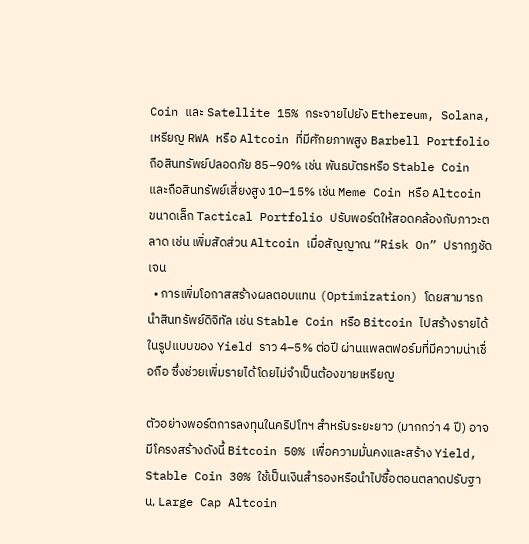Coin และ Satellite 15% กระจายไปยัง Ethereum, Solana, เหรียญ RWA หรือ Altcoin ที่มีศักยภาพสูง Barbell Portfolio ถือสินทรัพย์ปลอดภัย 85–90% เช่น พันธบัตรหรือ Stable Coin และถือสินทรัพย์เสี่ยงสูง 10–15% เช่น Meme Coin หรือ Altcoin ขนาดเล็ก Tactical Portfolio ปรับพอร์ตให้สอดคล้องกับภาวะตลาด เช่น เพิ่มสัดส่วน Altcoin เมื่อสัญญาณ “Risk On” ปรากฏชัดเจน
  • การเพิ่มโอกาสสร้างผลตอบแทน (Optimization) โดยสามารถนำสินทรัพย์ดิจิทัล เช่น Stable Coin หรือ Bitcoin ไปสร้างรายได้ในรูปแบบของ Yield ราว 4–5% ต่อปี ผ่านแพลตฟอร์มที่มีความน่าเชื่อถือ ซึ่งช่วยเพิ่มรายได้โดยไม่จำเป็นต้องขายเหรียญ

ตัวอย่างพอร์ตการลงทุนในคริปโทฯ สำหรับระยะยาว (มากกว่า 4 ปี) อาจมีโครงสร้างดังนี้ Bitcoin 50% เพื่อความมั่นคงและสร้าง Yield, Stable Coin 30% ใช้เป็นเงินสำรองหรือนำไปซื้อตอนตลาดปรับฐาน, Large Cap Altcoin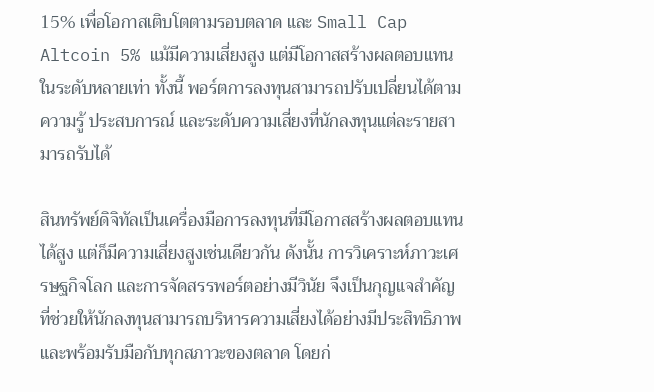15% เพื่อโอกาสเติบโตตามรอบตลาด และ Small Cap Altcoin 5% แม้มีความเสี่ยงสูง แต่มีโอกาสสร้างผลตอบแทนในระดับหลายเท่า ทั้งนี้ พอร์ตการลงทุนสามารถปรับเปลี่ยนได้ตามความรู้ ประสบการณ์ และระดับความเสี่ยงที่นักลงทุนแต่ละรายสามารถรับได้

สินทรัพย์ดิจิทัลเป็นเครื่องมือการลงทุนที่มีโอกาสสร้างผลตอบแทนได้สูง แต่ก็มีความเสี่ยงสูงเช่นเดียวกัน ดังนั้น การวิเคราะห์ภาวะเศรษฐกิจโลก และการจัดสรรพอร์ตอย่างมีวินัย จึงเป็นกุญแจสำคัญที่ช่วยให้นักลงทุนสามารถบริหารความเสี่ยงได้อย่างมีประสิทธิภาพ และพร้อมรับมือกับทุกสภาวะของตลาด โดยก่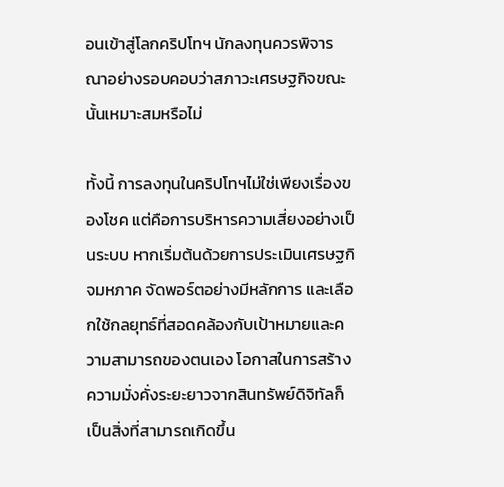อนเข้าสู่โลกคริปโทฯ นักลงทุนควรพิจารณาอย่างรอบคอบว่าสภาวะเศรษฐกิจขณะนั้นเหมาะสมหรือไม่

ทั้งนี้ การลงทุนในคริปโทฯไม่ใช่เพียงเรื่องของโชค แต่คือการบริหารความเสี่ยงอย่างเป็นระบบ หากเริ่มต้นด้วยการประเมินเศรษฐกิจมหภาค จัดพอร์ตอย่างมีหลักการ และเลือกใช้กลยุทธ์ที่สอดคล้องกับเป้าหมายและความสามารถของตนเอง โอกาสในการสร้างความมั่งคั่งระยะยาวจากสินทรัพย์ดิจิทัลก็เป็นสิ่งที่สามารถเกิดขึ้น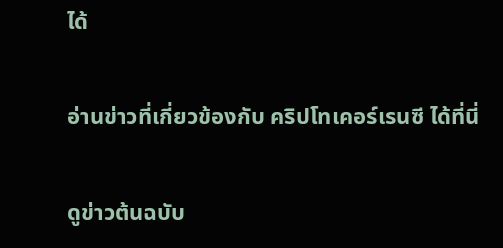ได้

อ่านข่าวที่เกี่ยวข้องกับ คริปโทเคอร์เรนซี ได้ที่นี่

ดูข่าวต้นฉบับ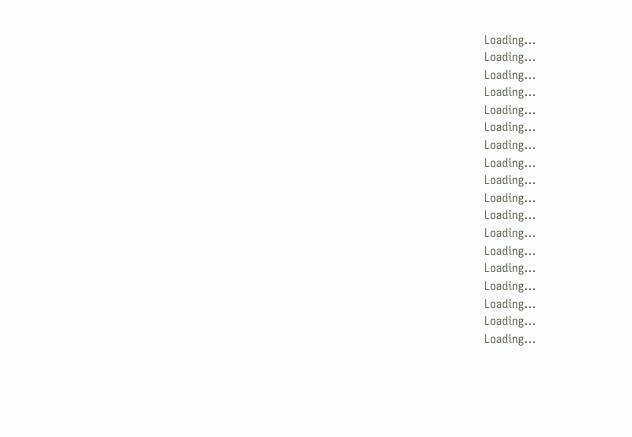Loading...
Loading...
Loading...
Loading...
Loading...
Loading...
Loading...
Loading...
Loading...
Loading...
Loading...
Loading...
Loading...
Loading...
Loading...
Loading...
Loading...
Loading...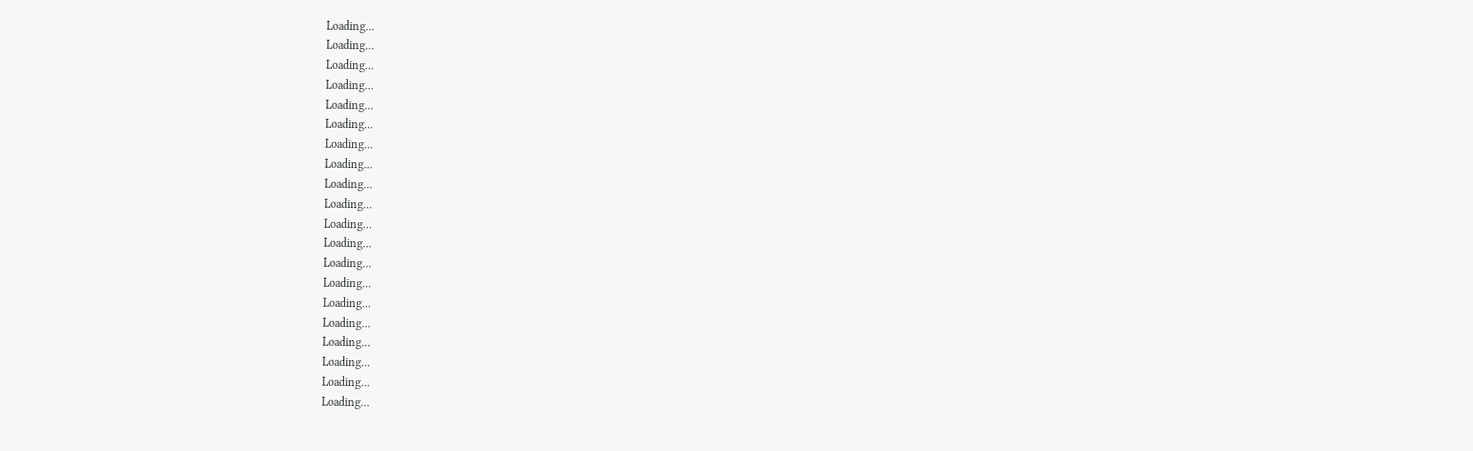Loading...
Loading...
Loading...
Loading...
Loading...
Loading...
Loading...
Loading...
Loading...
Loading...
Loading...
Loading...
Loading...
Loading...
Loading...
Loading...
Loading...
Loading...
Loading...
Loading...